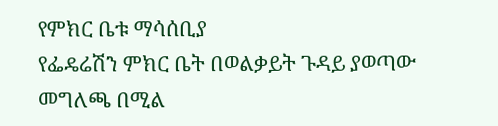የምክር ቤቱ ማሳሰቢያ
የፌዴሬሽን ምክር ቤት በወልቃይት ጉዳይ ያወጣው መግለጫ በሚል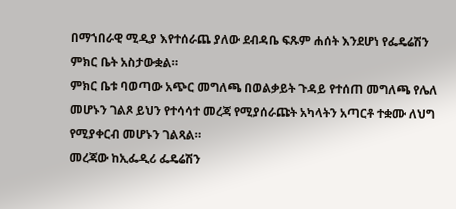በማኀበራዊ ሚዲያ እየተሰራጨ ያለው ደብዳቤ ፍጹም ሐሰት እንደሆነ የፌዴሬሽን ምክር ቤት አስታውቋል።
ምክር ቤቱ ባወጣው አጭር መግለጫ በወልቃይት ጉዳይ የተሰጠ መግለጫ የሌለ መሆኑን ገልጾ ይህን የተሳሳተ መረጃ የሚያሰራጩት አካላትን አጣርቶ ተቋሙ ለህግ የሚያቀርብ መሆኑን ገልጻል።
መረጃው ከኢፌዲሪ ፌዴሬሽን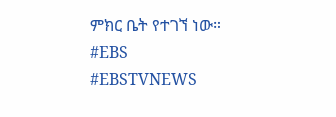ምክር ቤት የተገኘ ነው።
#EBS
#EBSTVNEWS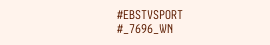#EBSTVSPORT
#_7696_WN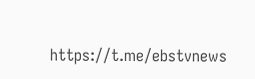https://t.me/ebstvnews